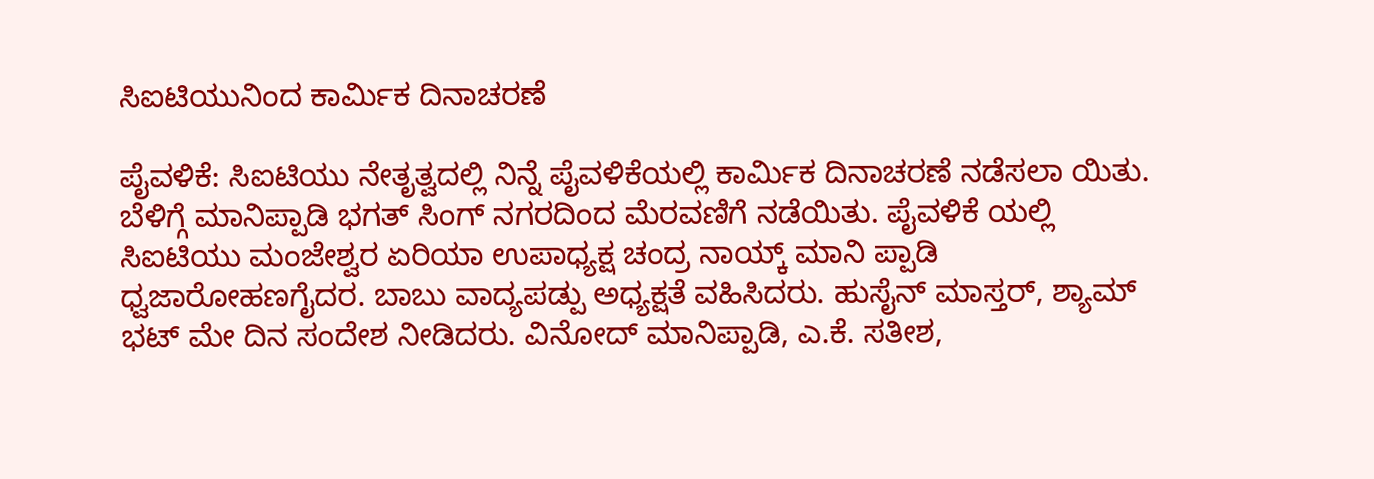ಸಿಐಟಿಯುನಿಂದ ಕಾರ್ಮಿಕ ದಿನಾಚರಣೆ

ಪೈವಳಿಕೆ: ಸಿಐಟಿಯು ನೇತೃತ್ವದಲ್ಲಿ ನಿನ್ನೆ ಪೈವಳಿಕೆಯಲ್ಲಿ ಕಾರ್ಮಿಕ ದಿನಾಚರಣೆ ನಡೆಸಲಾ ಯಿತು. ಬೆಳಿಗ್ಗೆ ಮಾನಿಪ್ಪಾಡಿ ಭಗತ್ ಸಿಂಗ್ ನಗರದಿಂದ ಮೆರವಣಿಗೆ ನಡೆಯಿತು. ಪೈವಳಿಕೆ ಯಲ್ಲಿ ಸಿಐಟಿಯು ಮಂಜೇಶ್ವರ ಏರಿಯಾ ಉಪಾಧ್ಯಕ್ಷ ಚಂದ್ರ ನಾಯ್ಕ್ ಮಾನಿ ಪ್ಪಾಡಿ ಧ್ವಜಾರೋಹಣಗೈದರ. ಬಾಬು ವಾದ್ಯಪಡ್ಪು ಅಧ್ಯಕ್ಷತೆ ವಹಿಸಿದರು. ಹುಸೈನ್ ಮಾಸ್ತರ್, ಶ್ಯಾಮ್ ಭಟ್ ಮೇ ದಿನ ಸಂದೇಶ ನೀಡಿದರು. ವಿನೋದ್ ಮಾನಿಪ್ಪಾಡಿ, ಎ.ಕೆ. ಸತೀಶ,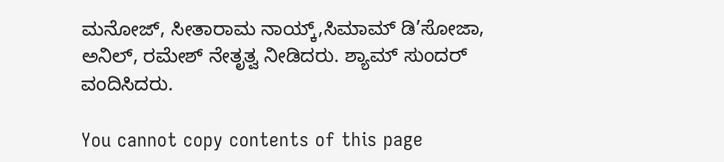ಮನೋಜ್, ಸೀತಾರಾಮ ನಾಯ್ಕ್,ಸಿಮಾಮ್ ಡಿ’ಸೋಜಾ, ಅನಿಲ್, ರಮೇಶ್ ನೇತೃತ್ವ ನೀಡಿದರು. ಶ್ಯಾಮ್ ಸುಂದರ್ ವಂದಿಸಿದರು.

You cannot copy contents of this page